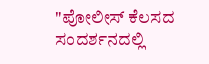"ಪೋಲೀಸ್ ಕೆಲಸದ ಸಂದರ್ಶನದಲ್ಲಿ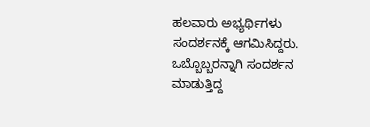ಹಲವಾರು ಅಭ್ಯರ್ಥಿಗಳು ಸಂದರ್ಶನಕ್ಕೆ ಆಗಮಿಸಿದ್ದರು. ಒಬ್ಬೊಬ್ಬರನ್ನಾಗಿ ಸಂದರ್ಶನ ಮಾಡುತ್ತಿದ್ದ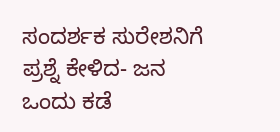ಸಂದರ್ಶಕ ಸುರೇಶನಿಗೆ ಪ್ರಶ್ನೆ ಕೇಳಿದ- ಜನ ಒಂದು ಕಡೆ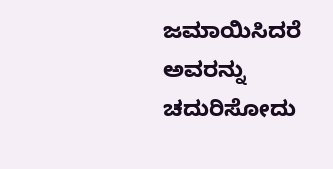ಜಮಾಯಿಸಿದರೆ ಅವರನ್ನು ಚದುರಿಸೋದು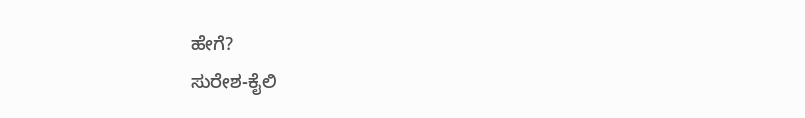ಹೇಗೆ?
ಸುರೇಶ-ಕೈಲಿ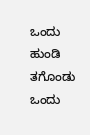ಒಂದು ಹುಂಡಿ ತಗೊಂಡು ಒಂದು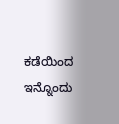ಕಡೆಯಿಂದ ಇನ್ನೊಂದು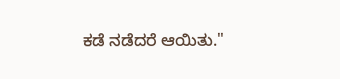ಕಡೆ ನಡೆದರೆ ಆಯಿತು."